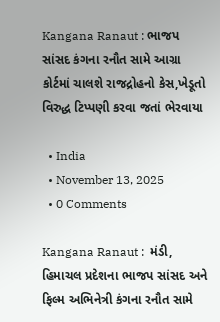Kangana Ranaut : ભાજપ સાંસદ કંગના રનૌત સામે આગ્રા કોર્ટમાં ચાલશે રાજદ્રોહનો કેસ,ખેડૂતો વિરુદ્ધ ટિપ્પણી કરવા જતાં ભેરવાયા

  • India
  • November 13, 2025
  • 0 Comments

Kangana Ranaut :  મંડી, હિમાચલ પ્રદેશના ભાજપ સાંસદ અને ફિલ્મ અભિનેત્રી કંગના રનૌત સામે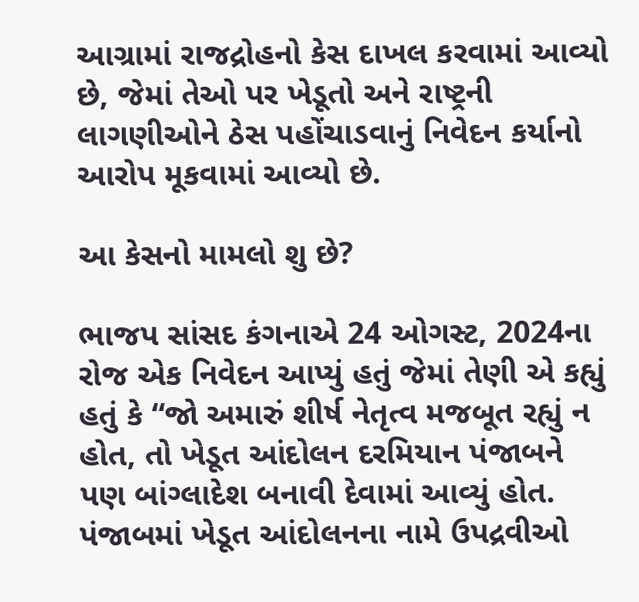આગ્રામાં રાજદ્રોહનો કેસ દાખલ કરવામાં આવ્યો છે, જેમાં તેઓ પર ખેડૂતો અને રાષ્ટ્રની લાગણીઓને ઠેસ પહોંચાડવાનું નિવેદન કર્યાનો આરોપ મૂકવામાં આવ્યો છે.

આ કેસનો મામલો શુ છે?

ભાજપ સાંસદ કંગનાએ 24 ઓગસ્ટ, 2024ના રોજ એક નિવેદન આપ્યું હતું જેમાં તેણી એ કહ્યું હતું કે “જો અમારું શીર્ષ નેતૃત્વ મજબૂત રહ્યું ન હોત, તો ખેડૂત આંદોલન દરમિયાન પંજાબને પણ બાંગ્લાદેશ બનાવી દેવામાં આવ્યું હોત.
પંજાબમાં ખેડૂત આંદોલનના નામે ઉપદ્રવીઓ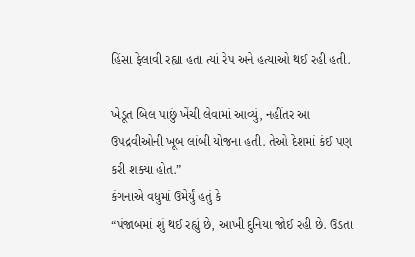હિંસા ફેલાવી રહ્યા હતા ત્યાં રેપ અને હત્યાઓ થઈ રહી હતી.

ખેડૂત બિલ પાછું ખેંચી લેવામાં આવ્યું, નહીંતર આ ઉપદ્રવીઓની ખૂબ લાંબી યોજના હતી. તેઓ દેશમાં કંઈ પણ કરી શક્યા હોત.”
કંગનાએ વધુમાં ઉમેર્યું હતું કે
“પંજાબમાં શું થઈ રહ્યું છે, આખી દુનિયા જોઈ રહી છે. ઉડતા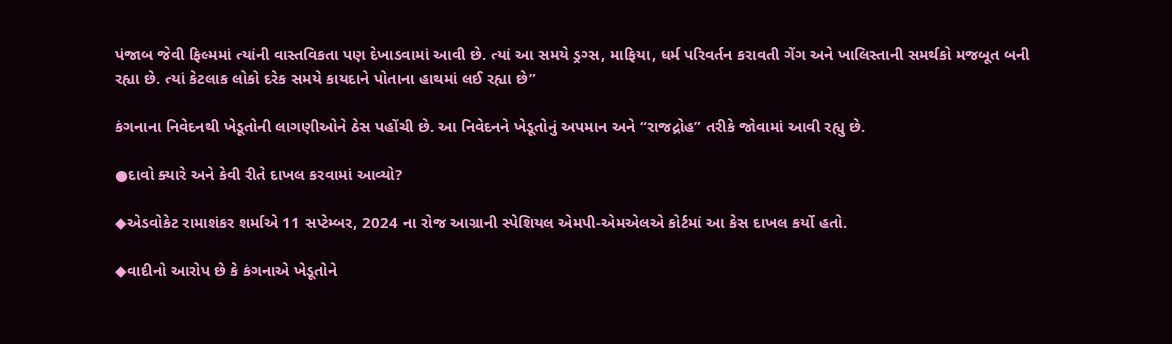પંજાબ જેવી ફિલ્મમાં ત્યાંની વાસ્તવિકતા પણ દેખાડવામાં આવી છે. ત્યાં આ સમયે ડ્રગ્સ, માફિયા, ધર્મ પરિવર્તન કરાવતી ગેંગ અને ખાલિસ્તાની સમર્થકો મજબૂત બની રહ્યા છે. ત્યાં કેટલાક લોકો દરેક સમયે કાયદાને પોતાના હાથમાં લઈ રહ્યા છે”

કંગનાના નિવેદનથી ખેડૂતોની લાગણીઓને ઠેસ પહોંચી છે. આ નિવેદનને ખેડૂતોનું અપમાન અને “રાજદ્રોહ” તરીકે જોવામાં આવી રહ્યુ છે.

●દાવો ક્યારે અને કેવી રીતે દાખલ કરવામાં આવ્યો?

◆એડવોકેટ રામાશંકર શર્માએ 11 સપ્ટેમ્બર, 2024 ના રોજ આગ્રાની સ્પેશિયલ એમપી-એમએલએ કોર્ટમાં આ કેસ દાખલ કર્યો હતો.

◆વાદીનો આરોપ છે કે કંગનાએ ખેડૂતોને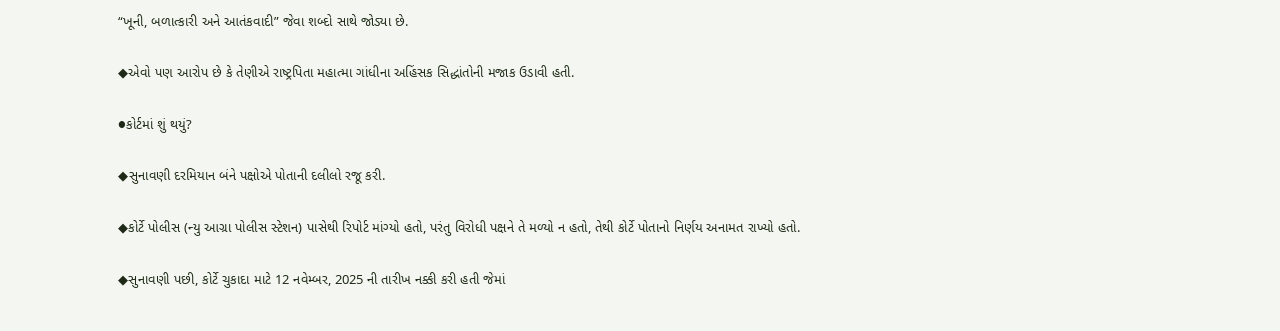“ખૂની, બળાત્કારી અને આતંકવાદી” જેવા શબ્દો સાથે જોડ્યા છે.

◆એવો પણ આરોપ છે કે તેણીએ રાષ્ટ્રપિતા મહાત્મા ગાંધીના અહિંસક સિદ્ધાંતોની મજાક ઉડાવી હતી.

●કોર્ટમાં શું થયું?

◆સુનાવણી દરમિયાન બંને પક્ષોએ પોતાની દલીલો રજૂ કરી.

◆કોર્ટે પોલીસ (ન્યુ આગ્રા પોલીસ સ્ટેશન) પાસેથી રિપોર્ટ માંગ્યો હતો, પરંતુ વિરોધી પક્ષને તે મળ્યો ન હતો, તેથી કોર્ટે પોતાનો નિર્ણય અનામત રાખ્યો હતો.

◆સુનાવણી પછી, કોર્ટે ચુકાદા માટે 12 નવેમ્બર, 2025 ની તારીખ નક્કી કરી હતી જેમાં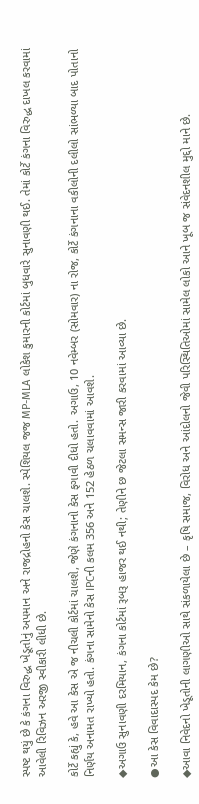સ્પષ્ટ થયું છે કે કંગના વિરુદ્ધ ખેડૂતોનું અપમાન અને રાજદ્રોહનો કેસ ચાલશે. સ્પેશિયલ જજ MP-MLA લોકેશ કુમારની કોર્ટમાં બુધવારે સુનાવણી થઈ. તેમાં કોર્ટે કંગના વિરુદ્ધ દાખલ કરવામાં આવેલી રિવિઝન અરજી સ્વીકારી લીધી છે.

કોર્ટે કહ્યું કે, હવે આ કેસ એ જ નીચલી કોર્ટમાં ચાલશે, જેણે કંગનાનો કેસ ફગાવી દીધો હતો. અગાઉ, 10 નવેમ્બર (સોમવાર) ના રોજ, કોર્ટે કંગનાના વકીલોની દલીલો સાંભળ્યા બાદ પોતાનો નિર્ણય અનામત રાખ્યો હતો. કંગના સામેનો કેસ IPCની કલમ 356 અને 152 હેઠળ ચલાવવામાં આવશે.

◆અગાઉ સુનાવણી દરમિયાન, કંગના કોર્ટમાં રૂબરૂ હાજર થઈ નથી; તેણીને છ જેટલા સમન્સ જારી કરવામાં આવ્યા છે.

●આ કેસ વિવાદાસ્પદ કેમ છે?

◆આવા નિવેદનો ખેડૂતોની લાગણીઓ સાથે સંકળાયેલા છે – કૃષિ સમાજ, વિરોધ અને આંદોલનો જેવી પરિસ્થિતિઓમાં સામેલ લોકો આને ખૂબ જ સંવેદનશીલ મુદ્દો માને છે.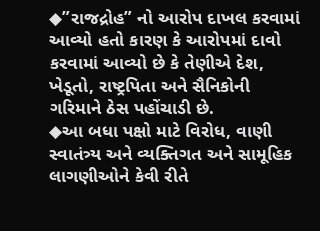◆”રાજદ્રોહ” નો આરોપ દાખલ કરવામાં આવ્યો હતો કારણ કે આરોપમાં દાવો કરવામાં આવ્યો છે કે તેણીએ દેશ, ખેડૂતો, રાષ્ટ્રપિતા અને સૈનિકોની ગરિમાને ઠેસ પહોંચાડી છે.
◆આ બધા પક્ષો માટે વિરોધ, વાણી સ્વાતંત્ર્ય અને વ્યક્તિગત અને સામૂહિક લાગણીઓને કેવી રીતે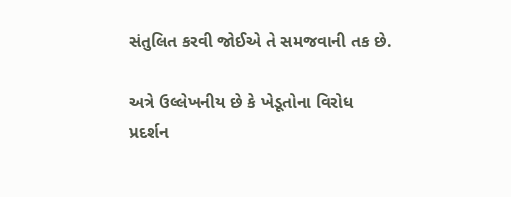સંતુલિત કરવી જોઈએ તે સમજવાની તક છે.

અત્રે ઉલ્લેખનીય છે કે ખેડૂતોના વિરોધ પ્રદર્શન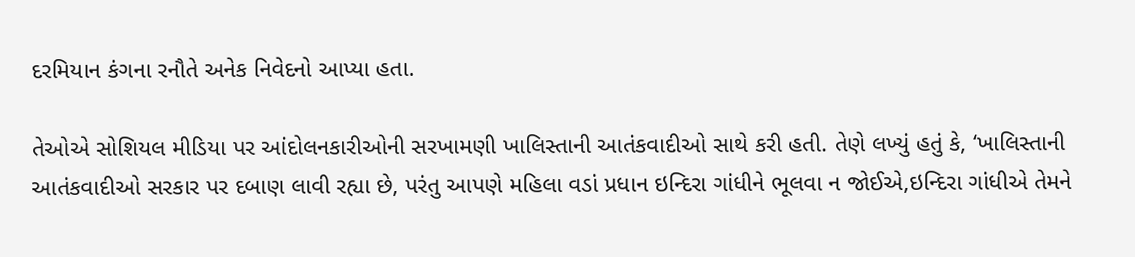દરમિયાન કંગના રનૌતે અનેક નિવેદનો આપ્યા હતા.

તેઓએ સોશિયલ મીડિયા પર આંદોલનકારીઓની સરખામણી ખાલિસ્તાની આતંકવાદીઓ સાથે કરી હતી. તેણે લખ્યું હતું કે, ‘ખાલિસ્તાની આતંકવાદીઓ સરકાર પર દબાણ લાવી રહ્યા છે, પરંતુ આપણે મહિલા વડાં પ્રધાન ઇન્દિરા ગાંધીને ભૂલવા ન જોઈએ,ઇન્દિરા ગાંધીએ તેમને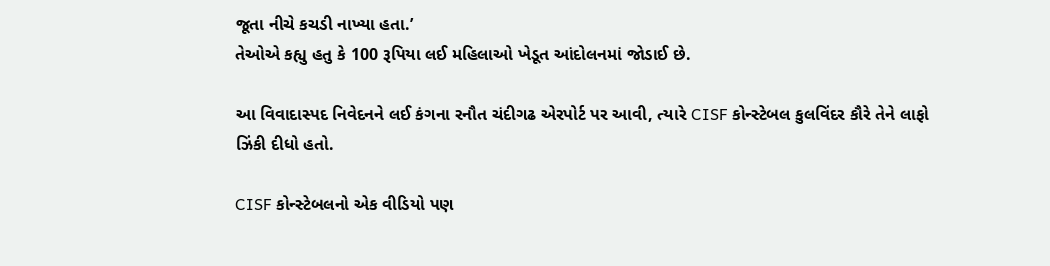જૂતા નીચે કચડી નાખ્યા હતા.’
તેઓએ કહ્યુ હતુ કે 100 રૂપિયા લઈ મહિલાઓ ખેડૂત આંદોલનમાં જોડાઈ છે.

આ વિવાદાસ્પદ નિવેદનને લઈ કંગના રનૌત ચંદીગઢ એરપોર્ટ પર આવી, ત્યારે CISF કોન્સ્ટેબલ કુલવિંદર કૌરે તેને લાફો ઝિંકી દીધો હતો.

CISF કોન્સ્ટેબલનો એક વીડિયો પણ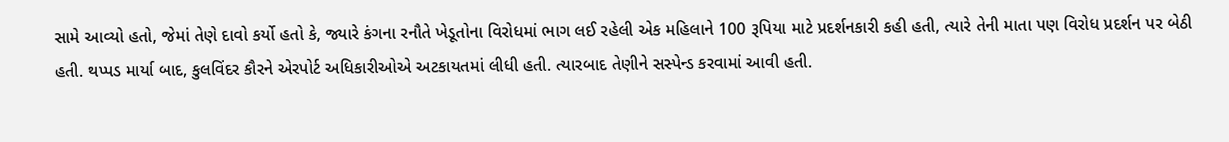સામે આવ્યો હતો, જેમાં તેણે દાવો કર્યો હતો કે, જ્યારે કંગના રનૌતે ખેડૂતોના વિરોધમાં ભાગ લઈ રહેલી એક મહિલાને 100 રૂપિયા માટે પ્રદર્શનકારી કહી હતી, ત્યારે તેની માતા પણ વિરોધ પ્રદર્શન પર બેઠી હતી. થપ્પડ માર્યા બાદ, કુલવિંદર કૌરને એરપોર્ટ અધિકારીઓએ અટકાયતમાં લીધી હતી. ત્યારબાદ તેણીને સસ્પેન્ડ કરવામાં આવી હતી.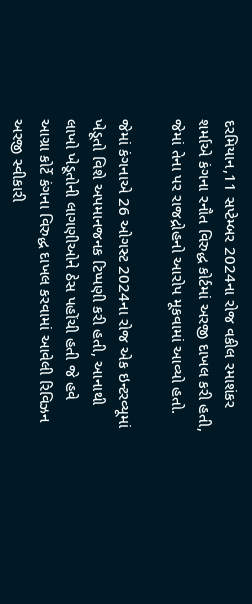દરમિયાન,11 સપ્ટેમ્બર 2024ના રોજ વકીલ રમાશંકર શર્માએ કંગના રનૌત વિરુદ્ધ કોર્ટમાં અરજી દાખલ કરી હતી, જેમાં તેના પર રાજદ્રોહનો આરોપ મૂકવામાં આવ્યો હતો.

જેમાં કંગનાએ 26 ઓગસ્ટ 2024ના રોજ એક ઇન્ટરવ્યૂમાં ખેડૂતો વિશે અપમાનજનક ટિપ્પણી કરી હતી, આનાથી લાખો ખેડૂતોની લાગણીઓને ઠેસ પહોંચી હતી જે હવે આગ્રા કોર્ટે કંગના વિરુદ્ધ દાખલ કરવામાં આવેલી રિવિઝન અરજી સ્વીકારી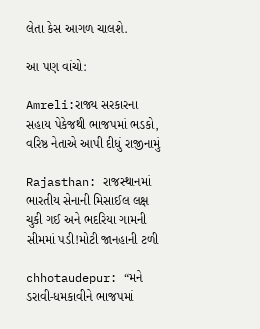લેતા કેસ આગળ ચાલશે.

આ પણ વાંચો:

Amreli:રાજ્ય સરકારના સહાય પેકેજથી ભાજપમાં ભડકો, વરિષ્ઠ નેતાએ આપી દીધું રાજીનામું

Rajasthan: રાજસ્થાનમાં ભારતીય સેનાની મિસાઈલ લક્ષ ચુકી ગઈ અને ભદરિયા ગામની સીમમાં પડી!મોટી જાનહાની ટળી

chhotaudepur: “મને ડરાવી-ધમકાવીને ભાજપમાં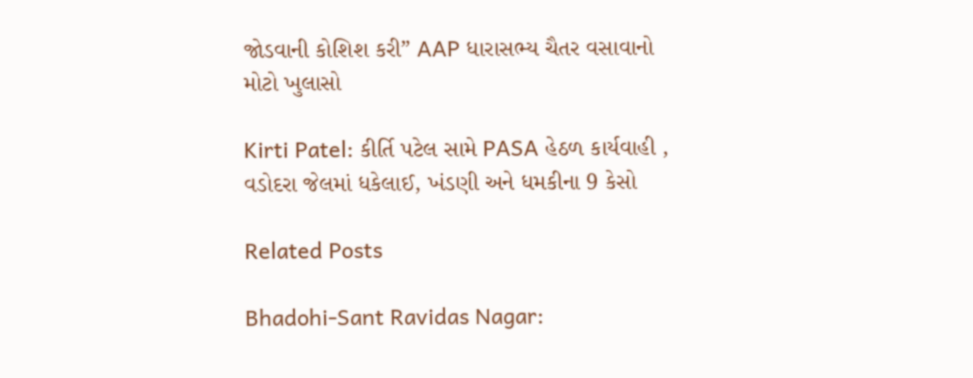જોડવાની કોશિશ કરી” AAP ધારાસભ્ય ચૈતર વસાવાનો મોટો ખુલાસો

Kirti Patel: કીર્તિ પટેલ સામે PASA હેઠળ કાર્યવાહી , વડોદરા જેલમાં ધકેલાઈ, ખંડણી અને ધમકીના 9 કેસો

Related Posts

Bhadohi-Sant Ravidas Nagar: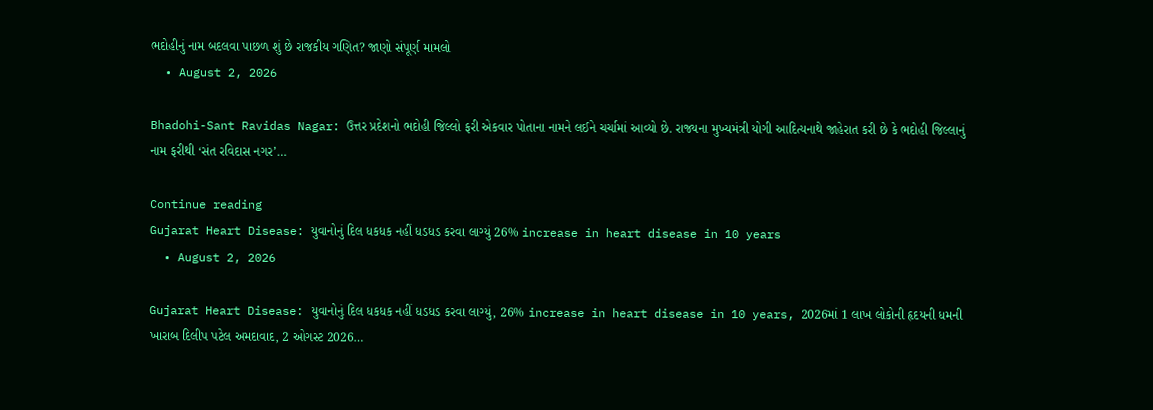ભદોહીનું નામ બદલવા પાછળ શું છે રાજકીય ગણિત? જાણો સંપૂર્ણ મામલો
  • August 2, 2026

Bhadohi-Sant Ravidas Nagar: ઉત્તર પ્રદેશનો ભદોહી જિલ્લો ફરી એકવાર પોતાના નામને લઈને ચર્ચામાં આવ્યો છે. રાજ્યના મુખ્યમંત્રી યોગી આદિત્યનાથે જાહેરાત કરી છે કે ભદોહી જિલ્લાનું નામ ફરીથી ‘સંત રવિદાસ નગર’…

Continue reading
Gujarat Heart Disease: યુવાનોનું દિલ ધકધક નહીં ધડધડ કરવા લાગ્યું 26% increase in heart disease in 10 years
  • August 2, 2026

Gujarat Heart Disease: યુવાનોનું દિલ ધકધક નહીં ધડધડ કરવા લાગ્યું, 26% increase in heart disease in 10 years, 2026માં 1 લાખ લોકોની હૃદયની ધમની ખારાબ દિલીપ પટેલ અમદાવાદ, 2 ઓગસ્ટ 2026…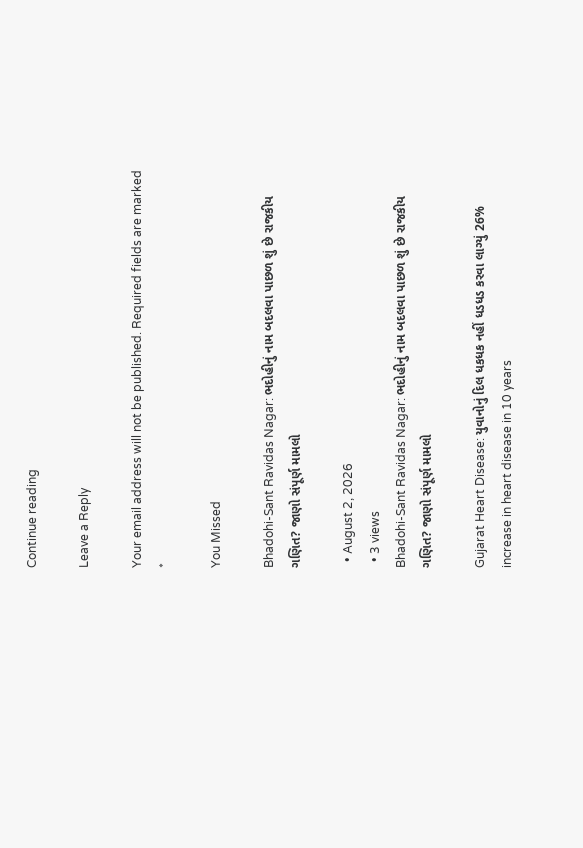Continue reading

Leave a Reply

Your email address will not be published. Required fields are marked *

You Missed

Bhadohi-Sant Ravidas Nagar: ભદોહીનું નામ બદલવા પાછળ શું છે રાજકીય ગણિત? જાણો સંપૂર્ણ મામલો

  • August 2, 2026
  • 3 views
Bhadohi-Sant Ravidas Nagar: ભદોહીનું નામ બદલવા પાછળ શું છે રાજકીય ગણિત? જાણો સંપૂર્ણ મામલો

Gujarat Heart Disease: યુવાનોનું દિલ ધકધક નહીં ધડધડ કરવા લાગ્યું 26% increase in heart disease in 10 years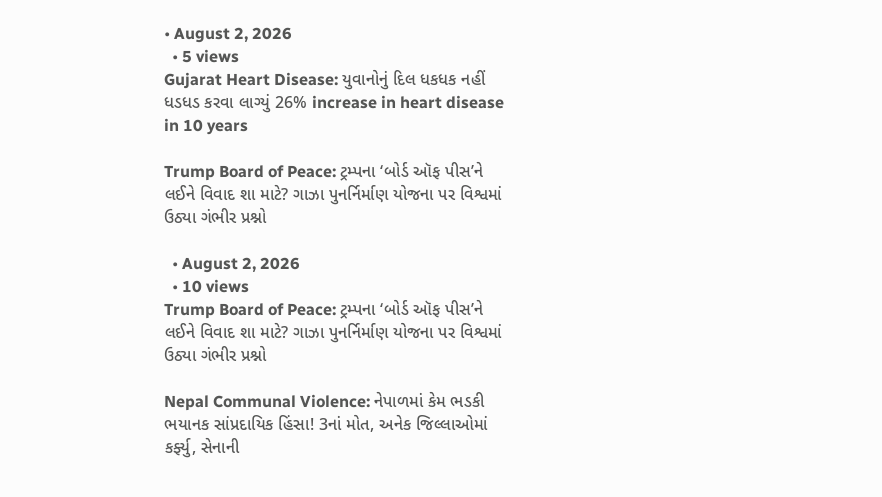• August 2, 2026
  • 5 views
Gujarat Heart Disease: યુવાનોનું દિલ ધકધક નહીં ધડધડ કરવા લાગ્યું 26% increase in heart disease in 10 years

Trump Board of Peace: ટ્રમ્પના ‘બોર્ડ ઑફ પીસ’ને લઈને વિવાદ શા માટે? ગાઝા પુનર્નિર્માણ યોજના પર વિશ્વમાં ઉઠ્યા ગંભીર પ્રશ્નો

  • August 2, 2026
  • 10 views
Trump Board of Peace: ટ્રમ્પના ‘બોર્ડ ઑફ પીસ’ને લઈને વિવાદ શા માટે? ગાઝા પુનર્નિર્માણ યોજના પર વિશ્વમાં ઉઠ્યા ગંભીર પ્રશ્નો

Nepal Communal Violence: નેપાળમાં કેમ ભડકી ભયાનક સાંપ્રદાયિક હિંસા! 3નાં મોત, અનેક જિલ્લાઓમાં કર્ફ્યુ, સેનાની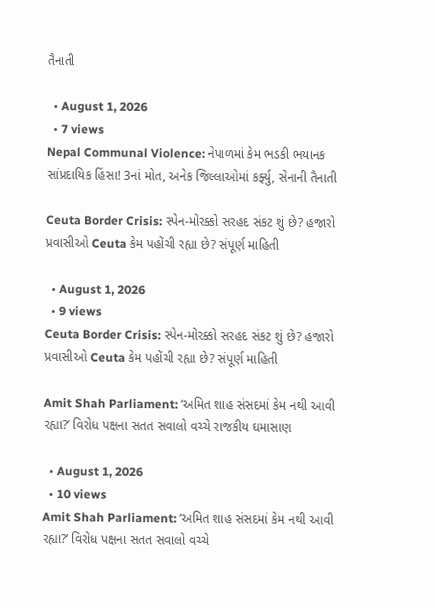તૈનાતી

  • August 1, 2026
  • 7 views
Nepal Communal Violence: નેપાળમાં કેમ ભડકી ભયાનક સાંપ્રદાયિક હિંસા! 3નાં મોત, અનેક જિલ્લાઓમાં કર્ફ્યુ, સેનાની તૈનાતી

Ceuta Border Crisis: સ્પેન-મોરક્કો સરહદ સંકટ શું છે? હજારો પ્રવાસીઓ Ceuta કેમ પહોંચી રહ્યા છે? સંપૂર્ણ માહિતી

  • August 1, 2026
  • 9 views
Ceuta Border Crisis: સ્પેન-મોરક્કો સરહદ સંકટ શું છે? હજારો પ્રવાસીઓ Ceuta કેમ પહોંચી રહ્યા છે? સંપૂર્ણ માહિતી

Amit Shah Parliament: ‘અમિત શાહ સંસદમાં કેમ નથી આવી રહ્યા?’ વિરોધ પક્ષના સતત સવાલો વચ્ચે રાજકીય ઘમાસાણ

  • August 1, 2026
  • 10 views
Amit Shah Parliament: ‘અમિત શાહ સંસદમાં કેમ નથી આવી રહ્યા?’ વિરોધ પક્ષના સતત સવાલો વચ્ચે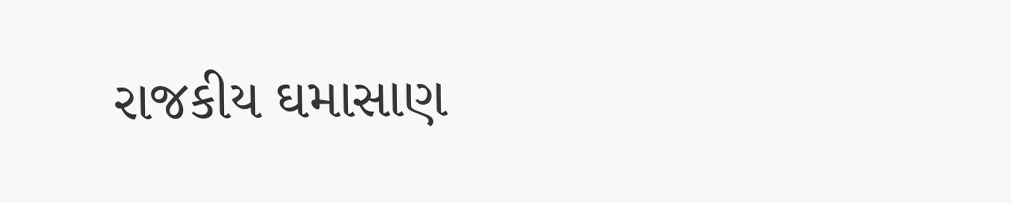રાજકીય ઘમાસાણ